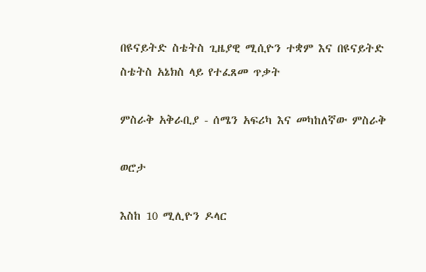በዩናይትድ ስቴትስ ጊዜያዊ ሚሲዮን ተቋም እና በዩናይትድ ስቴትስ አኔክስ ላይ የተፈጸመ ጥቃት

ምስራቅ አቅራቢያ - ሰሜን አፍሪካ እና መካከለኛው ምስራቅ

ወሮታ

እስከ 10 ሚሊዮን ዶላር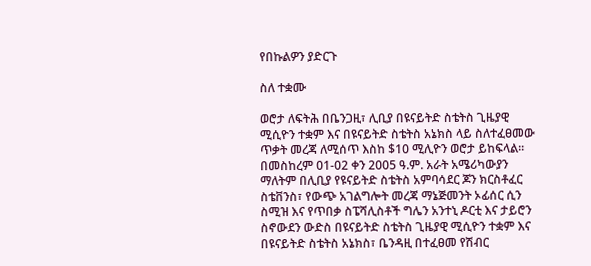የበኩልዎን ያድርጉ

ስለ ተቋሙ

ወሮታ ለፍትሕ በቤንጋዚ፣ ሊቢያ በዩናይትድ ስቴትስ ጊዜያዊ ሚሲዮን ተቋም እና በዩናይትድ ስቴትስ አኔክስ ላይ ስለተፈፀመው ጥቃት መረጃ ለሚሰጥ እስከ $10 ሚሊዮን ወሮታ ይከፍላል፡፡ በመስከረም 01-02 ቀን 2005 ዓ.ም. አራት አሜሪካውያን ማለትም በሊቢያ የዩናይትድ ስቴትስ አምባሳደር ጆን ክርስቶፈር ስቴቨንስ፣ የውጭ አገልግሎት መረጃ ማኔጅመንት ኦፊሰር ሲን ስሚዝ እና የጥበቃ ስፔሻሊስቶች ግሌን አንተኒ ዶርቲ እና ታይሮን ስኖውደን ውድስ በዩናይትድ ስቴትስ ጊዜያዊ ሚሲዮን ተቋም እና በዩናይትድ ስቴትስ አኔክስ፣ ቤንዳዚ በተፈፀመ የሽብር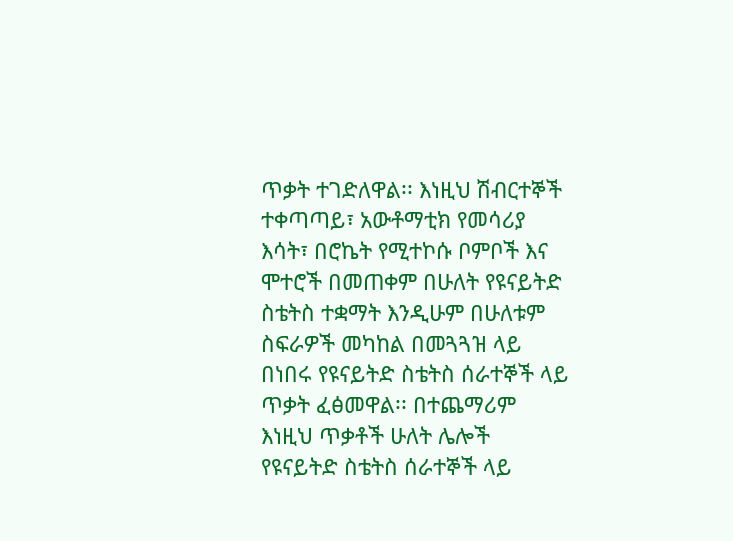ጥቃት ተገድለዋል፡፡ እነዚህ ሽብርተኞች ተቀጣጣይ፣ አውቶማቲክ የመሳሪያ እሳት፣ በሮኬት የሚተኮሱ ቦምቦች እና ሞተሮች በመጠቀም በሁለት የዩናይትድ ስቴትስ ተቋማት እንዲሁም በሁለቱም ስፍራዎች መካከል በመጓጓዝ ላይ በነበሩ የዩናይትድ ስቴትስ ሰራተኞች ላይ ጥቃት ፈፅመዋል፡፡ በተጨማሪም እነዚህ ጥቃቶች ሁለት ሌሎች የዩናይትድ ስቴትስ ሰራተኞች ላይ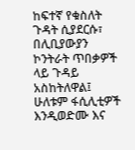ከፍተኛ የቁስለት ጉዳት ሲያደርሱ፣ በሊቢያውያን ኮንትራት ጥበቃዎች ላይ ጉዳይ አስከትለዋል፤ ሁለቱም ፋሲሊቲዎች እንዲወድሙ እና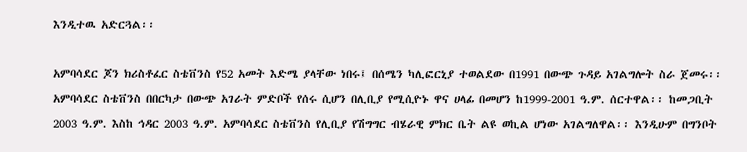እንዲተዉ አድርጓል፡፡

አምባሳደር ጆን ክሪስቶፈር ስቴቨንስ የ52 አመት እድሜ ያላቸው ነበሩ፤ በሰሜን ካሊፎርኒያ ተወልደው በ1991 በውጭ ጉዳይ አገልግሎት ስራ ጀመሩ፡፡ አምባሳደር ስቴቨንስ በበርካታ በውጭ አገራት ምድቦች የሰሩ ሲሆን በሊቢያ የሚሲዮኑ ዋና ሀላፊ በመሆን ከ1999-2001 ዓ.ም. ሰርተዋል፡፡ ከመጋቢት 2003 ዓ.ም. እስከ ኅዳር 2003 ዓ.ም. አምባሳደር ስቴቨንስ የሊቢያ የሽግግር ብሄራዊ ምክር ቤት ልዩ ወኪል ሆነው አገልግለዋል፡፡ እንዲሁም በግንቦት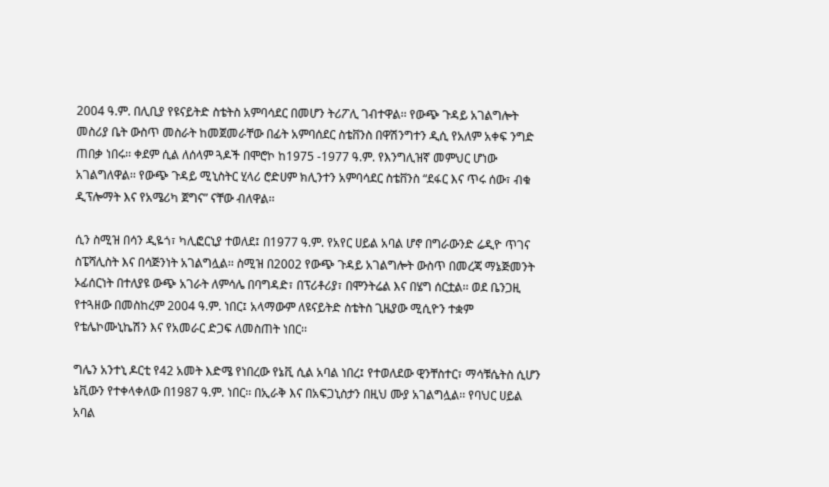2004 ዓ.ም. በሊቢያ የዩናይትድ ስቴትስ አምባሳደር በመሆን ትሪፖሊ ገብተዋል፡፡ የውጭ ጉዳይ አገልግሎት መስሪያ ቤት ውስጥ መስራት ከመጀመራቸው በፊት አምባሰደር ስቴቨንስ በዋሽንግተን ዲሲ የአለም አቀፍ ንግድ ጠበቃ ነበሩ፡፡ ቀደም ሲል ለሰላም ጓዶች በሞሮኮ ከ1975 -1977 ዓ.ም. የእንግሊዝኛ መምህር ሆነው አገልግለዋል፡፡ የውጭ ጉዳይ ሚኒስትር ሂላሪ ሮድሀም ክሊንተን አምባሳደር ስቴቨንስ “ደፋር እና ጥሩ ሰው፣ ብቁ ዲፕሎማት እና የአሜሪካ ጀግና” ናቸው ብለዋል፡፡

ሲን ስሚዝ በሳን ዲዬጎ፣ ካሊፎርኒያ ተወለደ፤ በ1977 ዓ.ም. የአየር ሀይል አባል ሆኖ በግራውንድ ሬዲዮ ጥገና ስፔሻሊስት እና በሳጅንነት አገልግሏል፡፡ ስሚዝ በ2002 የውጭ ጉዳይ አገልግሎት ውስጥ በመረጃ ማኔጅመንት ኦፊሰርነት በተለያዩ ውጭ አገራት ለምሳሌ በባግዳድ፣ በፕሪቶሪያ፣ በሞንትሬል እና በሄግ ሰርቷል፡፡ ወደ ቤንጋዚ የተጓዘው በመስከረም 2004 ዓ.ም. ነበር፤ አላማውም ለዩናይትድ ስቴትስ ጊዜያው ሚሲዮን ተቋም የቴሌኮሙኒኬሽን እና የአመራር ድጋፍ ለመስጠት ነበር፡፡

ግሌን አንተኒ ዶርቲ የ42 አመት እድሜ የነበረው የኔቪ ሲል አባል ነበረ፤ የተወለደው ዊንቸስተር፣ ማሳቹሴትስ ሲሆን ኔቪውን የተቀላቀለው በ1987 ዓ.ም. ነበር፡፡ በኢራቅ እና በአፍጋኒስታን በዚህ ሙያ አገልግሏል፡፡ የባህር ሀይል አባል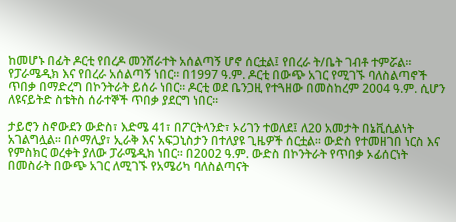ከመሆኑ በፊት ዶርቲ የበረዶ መንሸራተት አሰልጣኝ ሆኖ ሰርቷል፤ የበረራ ት/ቤት ገብቶ ተምሯል፡፡ የፓራሜዲክ እና የበረራ አሰልጣኝ ነበር፡፡ በ1997 ዓ.ም. ዶርቲ በውጭ አገር የሚገኙ ባለስልጣኖች ጥበቃ በማድረግ በኮንትራት ይሰራ ነበር፡፡ ዶርቲ ወደ ቤንጋዚ የተጓዘው በመስከረም 2004 ዓ.ም. ሲሆን ለዩናይትድ ስቴትስ ሰራተኞች ጥበቃ ያደርግ ነበር፡፡

ታይሮን ስኖውደን ውድስ፣ እድሜ 41፣ በፖርትላንድ፣ ኦሪገን ተወለደ፤ ለ20 አመታት በኔቪሲልነት አገልግሏል፡፡ በሶማሊያ፣ ኢራቅ እና አፍጋኒስታን በተለያዩ ጊዜዎች ሰርቷል፡፡ ውድስ የተመዘገበ ነርስ እና የምስክር ወረቀት ያለው ፓራሜዲክ ነበር፡፡ በ2002 ዓ.ም. ውድስ በኮንትራት የጥበቃ ኦፊሰርነት በመስራት በውጭ አገር ለሚገኙ የአሜሪካ ባለስልጣናት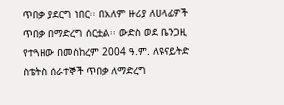ጥበቃ ያደርግ ነበር፡፡ በአለም ዙሪያ ለሀላፊዎች ጥበቃ በማድረግ ሰርቷል፡፡ ውድስ ወደ ቤንጋዚ የተጓዘው በመስከረም 2004 ዓ.ም. ለዩናይትድ ስቴትስ ሰራተኞች ጥበቃ ለማድረግ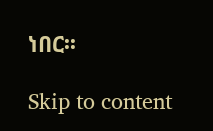ነበር፡፡

Skip to content